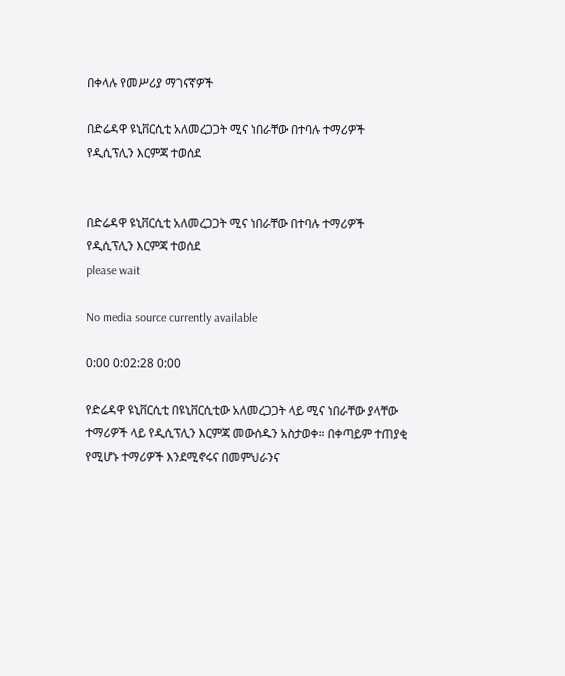በቀላሉ የመሥሪያ ማገናኛዎች

በድሬዳዋ ዩኒቨርሲቲ አለመረጋጋት ሚና ነበራቸው በተባሉ ተማሪዎች የዲሲፕሊን እርምጃ ተወሰደ


በድሬዳዋ ዩኒቨርሲቲ አለመረጋጋት ሚና ነበራቸው በተባሉ ተማሪዎች የዲሲፕሊን እርምጃ ተወሰደ
please wait

No media source currently available

0:00 0:02:28 0:00

የድሬዳዋ ዩኒቨርሲቲ በዩኒቨርሲቲው አለመረጋጋት ላይ ሚና ነበራቸው ያላቸው ተማሪዎች ላይ የዲሲፕሊን እርምጃ መውሰዱን አስታወቀ። በቀጣይም ተጠያቂ የሚሆኑ ተማሪዎች እንደሚኖሩና በመምህራንና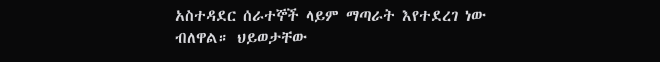አስተዳደር ሰራተኞች ላይም ማጣራት እየተደረገ ነው ብለዋል። ህይወታቸው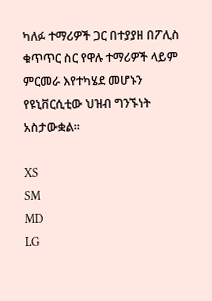ካለፉ ተማሪዎች ጋር በተያያዘ በፖሊስ ቁጥጥር ስር የዋሉ ተማሪዎች ላይም ምርመራ እየተካሄደ መሆኑን የዩኒቨርሲቲው ህዝብ ግንኙነት አስታውቋል።

XS
SM
MD
LG